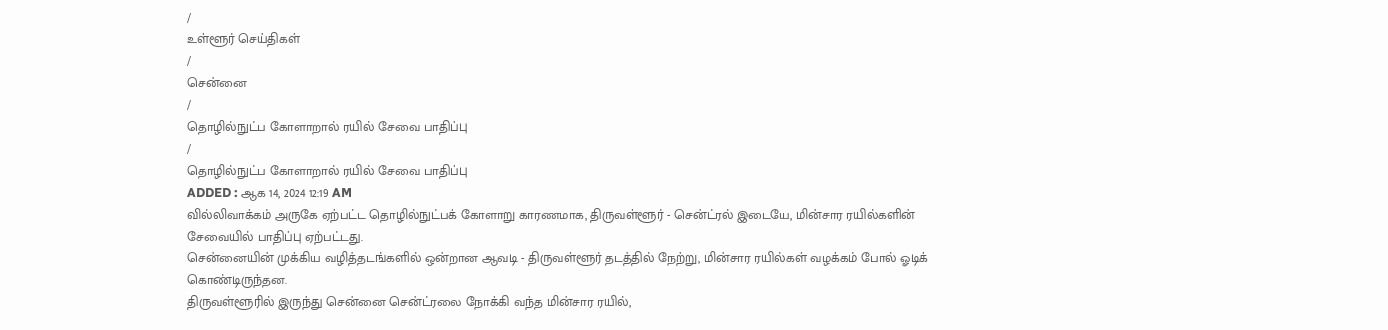/
உள்ளூர் செய்திகள்
/
சென்னை
/
தொழில்நுட்ப கோளாறால் ரயில் சேவை பாதிப்பு
/
தொழில்நுட்ப கோளாறால் ரயில் சேவை பாதிப்பு
ADDED : ஆக 14, 2024 12:19 AM
வில்லிவாக்கம் அருகே ஏற்பட்ட தொழில்நுட்பக் கோளாறு காரணமாக, திருவள்ளூர் - சென்ட்ரல் இடையே, மின்சார ரயில்களின் சேவையில் பாதிப்பு ஏற்பட்டது.
சென்னையின் முக்கிய வழித்தடங்களில் ஒன்றான ஆவடி - திருவள்ளூர் தடத்தில் நேற்று, மின்சார ரயில்கள் வழக்கம் போல் ஓடிக் கொண்டிருந்தன.
திருவள்ளூரில் இருந்து சென்னை சென்ட்ரலை நோக்கி வந்த மின்சார ரயில்,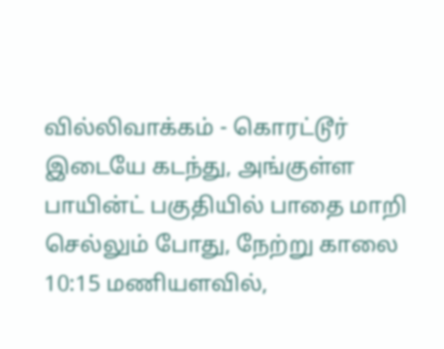வில்லிவாக்கம் - கொரட்டூர் இடையே கடந்து, அங்குள்ள பாயின்ட் பகுதியில் பாதை மாறி செல்லும் போது, நேற்று காலை 10:15 மணியளவில்,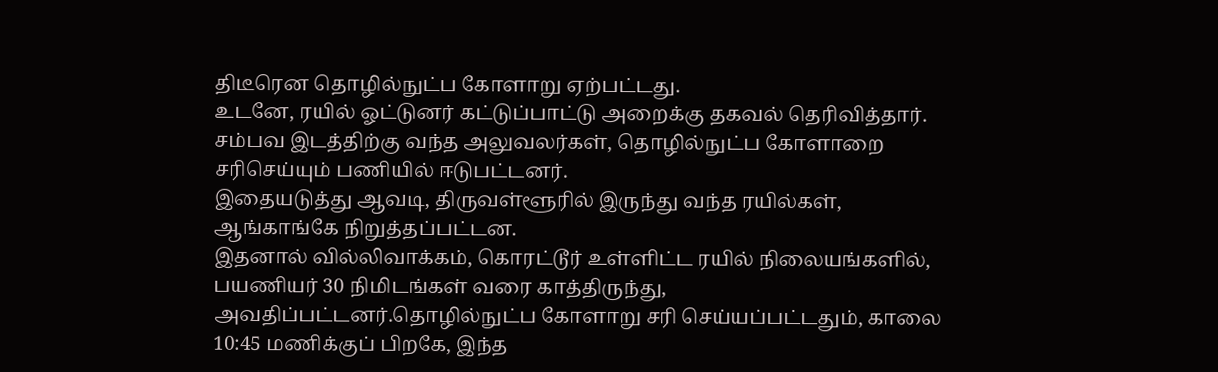திடீரென தொழில்நுட்ப கோளாறு ஏற்பட்டது.
உடனே, ரயில் ஓட்டுனர் கட்டுப்பாட்டு அறைக்கு தகவல் தெரிவித்தார். சம்பவ இடத்திற்கு வந்த அலுவலர்கள், தொழில்நுட்ப கோளாறை சரிசெய்யும் பணியில் ஈடுபட்டனர்.
இதையடுத்து ஆவடி, திருவள்ளூரில் இருந்து வந்த ரயில்கள், ஆங்காங்கே நிறுத்தப்பட்டன.
இதனால் வில்லிவாக்கம், கொரட்டூர் உள்ளிட்ட ரயில் நிலையங்களில், பயணியர் 30 நிமிடங்கள் வரை காத்திருந்து, அவதிப்பட்டனர்.தொழில்நுட்ப கோளாறு சரி செய்யப்பட்டதும், காலை 10:45 மணிக்குப் பிறகே, இந்த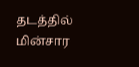தடத்தில் மின்சார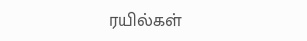ரயில்கள்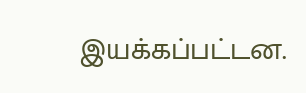இயக்கப்பட்டன.